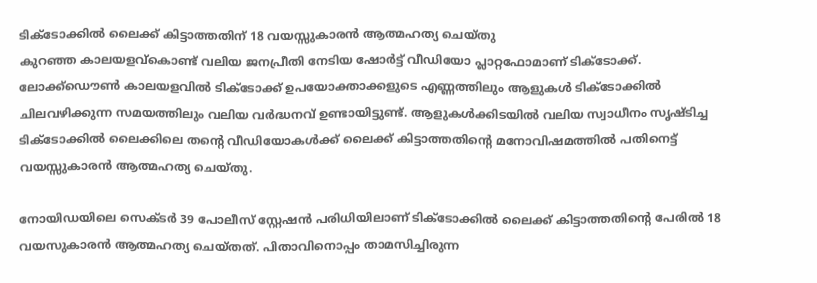ടിക്ടോക്കിൽ ലൈക്ക് കിട്ടാത്തതിന് 18 വയസ്സുകാരൻ ആത്മഹത്യ ചെയ്തു
കുറഞ്ഞ കാലയളവ്കൊണ്ട് വലിയ ജനപ്രീതി നേടിയ ഷോർട്ട് വീഡിയോ പ്ലാറ്റഫോമാണ് ടിക്ടോക്ക്. ലോക്ക്ഡൌൺ കാലയളവിൽ ടിക്ടോക്ക് ഉപയോക്താക്കളുടെ എണ്ണത്തിലും ആളുകൾ ടിക്ടോക്കിൽ ചിലവഴിക്കുന്ന സമയത്തിലും വലിയ വർദ്ധനവ് ഉണ്ടായിട്ടുണ്ട്. ആളുകൾക്കിടയിൽ വലിയ സ്വാധീനം സൃഷ്ടിച്ച ടിക്ടോക്കിൽ ലൈക്കിലെ തന്റെ വീഡിയോകൾക്ക് ലൈക്ക് കിട്ടാത്തതിന്റെ മനോവിഷമത്തിൽ പതിനെട്ട് വയസ്സുകാരൻ ആത്മഹത്യ ചെയ്തു.

നോയിഡയിലെ സെക്ടർ 39 പോലീസ് സ്റ്റേഷൻ പരിധിയിലാണ് ടിക്ടോക്കിൽ ലൈക്ക് കിട്ടാത്തതിന്റെ പേരിൽ 18 വയസുകാരൻ ആത്മഹത്യ ചെയ്തത്. പിതാവിനൊപ്പം താമസിച്ചിരുന്ന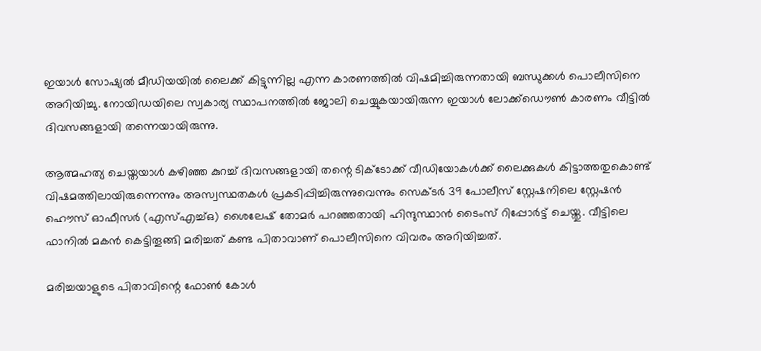ഇയാൾ സോഷ്യൽ മീഡിയയിൽ ലൈക്ക് കിട്ടുന്നില്ല എന്ന കാരണത്തിൽ വിഷമിച്ചിരുന്നതായി ബന്ധുക്കൾ പൊലീസിനെ അറിയിച്ചു. നോയിഡയിലെ സ്വകാര്യ സ്ഥാപനത്തിൽ ജോലി ചെയ്യുകയായിരുന്ന ഇയാൾ ലോക്ക്ഡൌൺ കാരണം വീട്ടിൽ ദിവസങ്ങളായി തന്നെയായിരുന്നു.

ആത്മഹത്യ ചെയ്തയാൾ കഴിഞ്ഞ കുറച്ച് ദിവസങ്ങളായി തന്റെ ടിക്ടോക്ക് വീഡിയോകൾക്ക് ലൈക്കുകൾ കിട്ടാത്തതുകൊണ്ട് വിഷമത്തിലായിരുന്നെന്നും അസ്വസ്ഥതകൾ പ്രകടിപ്പിച്ചിരുന്നുവെന്നും സെക്ടർ 39 പോലീസ് സ്റ്റേഷനിലെ സ്റ്റേഷൻ ഹൌസ് ഓഫീസർ (എസ്എച്ച്ഒ) ശൈലേഷ് തോമർ പറഞ്ഞതായി ഹിന്ദുസ്ഥാൻ ടൈംസ് റിപ്പോർട്ട് ചെയ്തു. വീട്ടിലെ ഫാനിൽ മകൻ കെട്ടിതൂങ്ങി മരിച്ചത് കണ്ട പിതാവാണ് പൊലീസിനെ വിവരം അറിയിച്ചത്.

മരിച്ചയാളുടെ പിതാവിന്റെ ഫോൺ കോൾ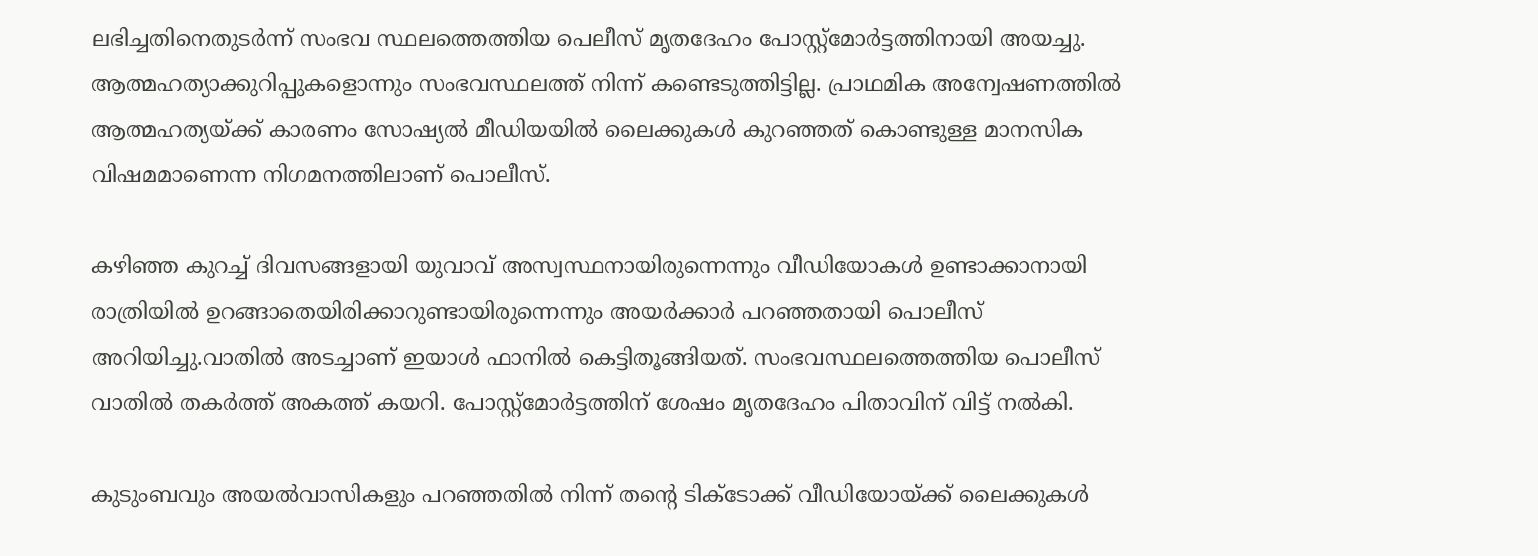ലഭിച്ചതിനെതുടർന്ന് സംഭവ സ്ഥലത്തെത്തിയ പെലീസ് മൃതദേഹം പോസ്റ്റ്മോർട്ടത്തിനായി അയച്ചു. ആത്മഹത്യാക്കുറിപ്പുകളൊന്നും സംഭവസ്ഥലത്ത് നിന്ന് കണ്ടെടുത്തിട്ടില്ല. പ്രാഥമിക അന്വേഷണത്തിൽ ആത്മഹത്യയ്ക്ക് കാരണം സോഷ്യൽ മീഡിയയിൽ ലൈക്കുകൾ കുറഞ്ഞത് കൊണ്ടുള്ള മാനസിക വിഷമമാണെന്ന നിഗമനത്തിലാണ് പൊലീസ്.

കഴിഞ്ഞ കുറച്ച് ദിവസങ്ങളായി യുവാവ് അസ്വസ്ഥനായിരുന്നെന്നും വീഡിയോകൾ ഉണ്ടാക്കാനായി രാത്രിയിൽ ഉറങ്ങാതെയിരിക്കാറുണ്ടായിരുന്നെന്നും അയർക്കാർ പറഞ്ഞതായി പൊലീസ് അറിയിച്ചു.വാതിൽ അടച്ചാണ് ഇയാൾ ഫാനിൽ കെട്ടിതൂങ്ങിയത്. സംഭവസ്ഥലത്തെത്തിയ പൊലീസ് വാതിൽ തകർത്ത് അകത്ത് കയറി. പോസ്റ്റ്മോർട്ടത്തിന് ശേഷം മൃതദേഹം പിതാവിന് വിട്ട് നൽകി.

കുടുംബവും അയൽവാസികളും പറഞ്ഞതിൽ നിന്ന് തന്റെ ടിക്ടോക്ക് വീഡിയോയ്ക്ക് ലൈക്കുകൾ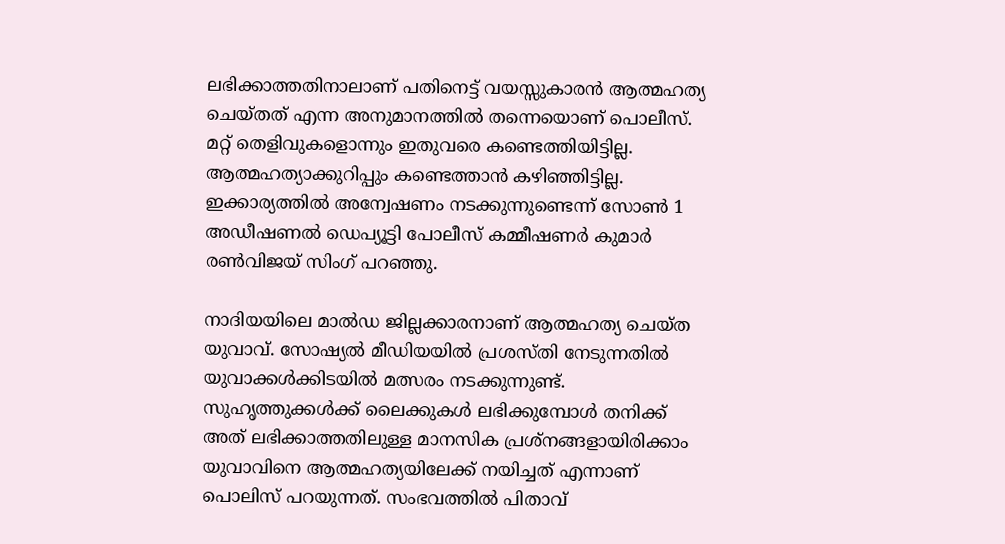ലഭിക്കാത്തതിനാലാണ് പതിനെട്ട് വയസ്സുകാരൻ ആത്മഹത്യ ചെയ്തത് എന്ന അനുമാനത്തിൽ തന്നെയൊണ് പൊലീസ്. മറ്റ് തെളിവുകളൊന്നും ഇതുവരെ കണ്ടെത്തിയിട്ടില്ല. ആത്മഹത്യാക്കുറിപ്പും കണ്ടെത്താൻ കഴിഞ്ഞിട്ടില്ല. ഇക്കാര്യത്തിൽ അന്വേഷണം നടക്കുന്നുണ്ടെന്ന് സോൺ 1 അഡീഷണൽ ഡെപ്യൂട്ടി പോലീസ് കമ്മീഷണർ കുമാർ രൺവിജയ് സിംഗ് പറഞ്ഞു.

നാദിയയിലെ മാൽഡ ജില്ലക്കാരനാണ് ആത്മഹത്യ ചെയ്ത യുവാവ്. സോഷ്യൽ മീഡിയയിൽ പ്രശസ്തി നേടുന്നതിൽ യുവാക്കൾക്കിടയിൽ മത്സരം നടക്കുന്നുണ്ട്. സുഹൃത്തുക്കൾക്ക് ലൈക്കുകൾ ലഭിക്കുമ്പോൾ തനിക്ക് അത് ലഭിക്കാത്തതിലുള്ള മാനസിക പ്രശ്നങ്ങളായിരിക്കാം യുവാവിനെ ആത്മഹത്യയിലേക്ക് നയിച്ചത് എന്നാണ് പൊലിസ് പറയുന്നത്. സംഭവത്തിൽ പിതാവ്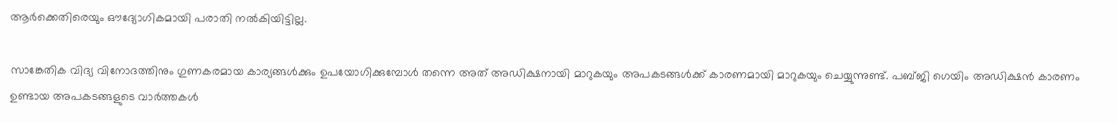ആർക്കെതിരെയും ഔദ്യോഗികമായി പരാതി നൽകിയിട്ടില്ല.

സാങ്കേതിക വിദ്യ വിനോദത്തിനും ഗുണകരമായ കാര്യങ്ങൾക്കും ഉപയോഗിക്കുമ്പോൾ തന്നെ അത് അഡിക്ഷനായി മാറുകയും അപകടങ്ങൾക്ക് കാരണമായി മാറുകയും ചെയ്യുന്നുണ്ട്. പബ്ജി ഗെയിം അഡിക്ഷൻ കാരണം ഉണ്ടായ അപകടങ്ങളുടെ വാർത്തകൾ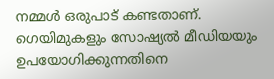നമ്മൾ ഒരുപാട് കണ്ടതാണ്. ഗെയിമുകളും സോഷ്യൽ മീഡിയയും ഉപയോഗിക്കുന്നതിനെ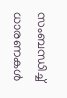സംബന്ധിച്ച് ധാരണകൾ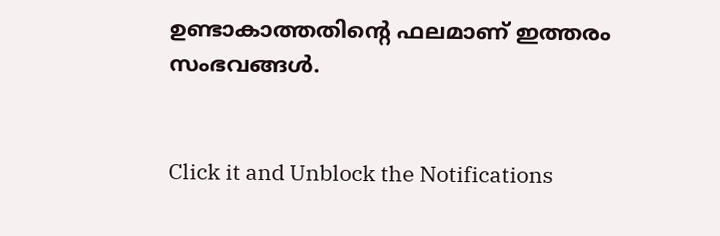ഉണ്ടാകാത്തതിന്റെ ഫലമാണ് ഇത്തരം സംഭവങ്ങൾ.


Click it and Unblock the Notifications